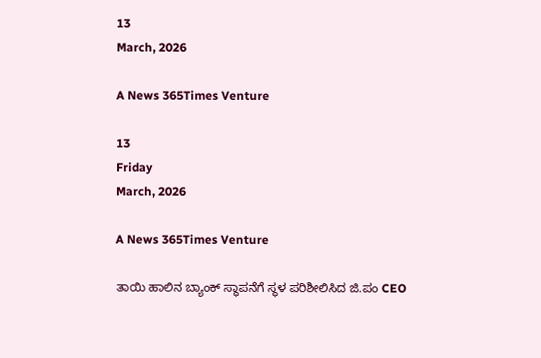13
March, 2026

A News 365Times Venture

13
Friday
March, 2026

A News 365Times Venture

ತಾಯಿ ಹಾಲಿನ ಬ್ಯಾಂಕ್ ಸ್ಥಾಪನೆಗೆ ಸ್ಥಳ ಪರಿಶೀಲಿಸಿದ ಜಿ.ಪಂ CEO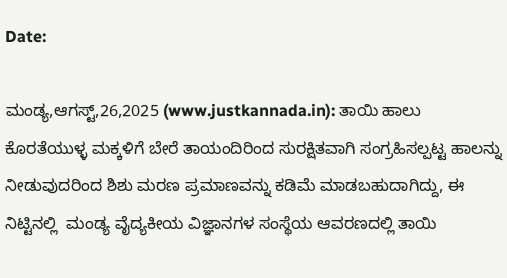Date:

ಮಂಡ್ಯ,ಆಗಸ್ಟ್,26,2025 (www.justkannada.in): ತಾಯಿ ಹಾಲು ಕೊರತೆಯುಳ್ಳ ಮಕ್ಕಳಿಗೆ ಬೇರೆ ತಾಯಂದಿರಿಂದ ಸುರಕ್ಷಿತವಾಗಿ ಸಂಗ್ರಹಿಸಲ್ಪಟ್ಟ ಹಾಲನ್ನು ನೀಡುವುದರಿಂದ ಶಿಶು ಮರಣ ಪ್ರಮಾಣವನ್ನು ಕಡಿಮೆ ಮಾಡಬಹುದಾಗಿದ್ದು, ಈ ನಿಟ್ಟಿನಲ್ಲಿ  ಮಂಡ್ಯ ವೈದ್ಯಕೀಯ ವಿಜ್ಞಾನಗಳ ಸಂಸ್ಥೆಯ ಆವರಣದಲ್ಲಿ ತಾಯಿ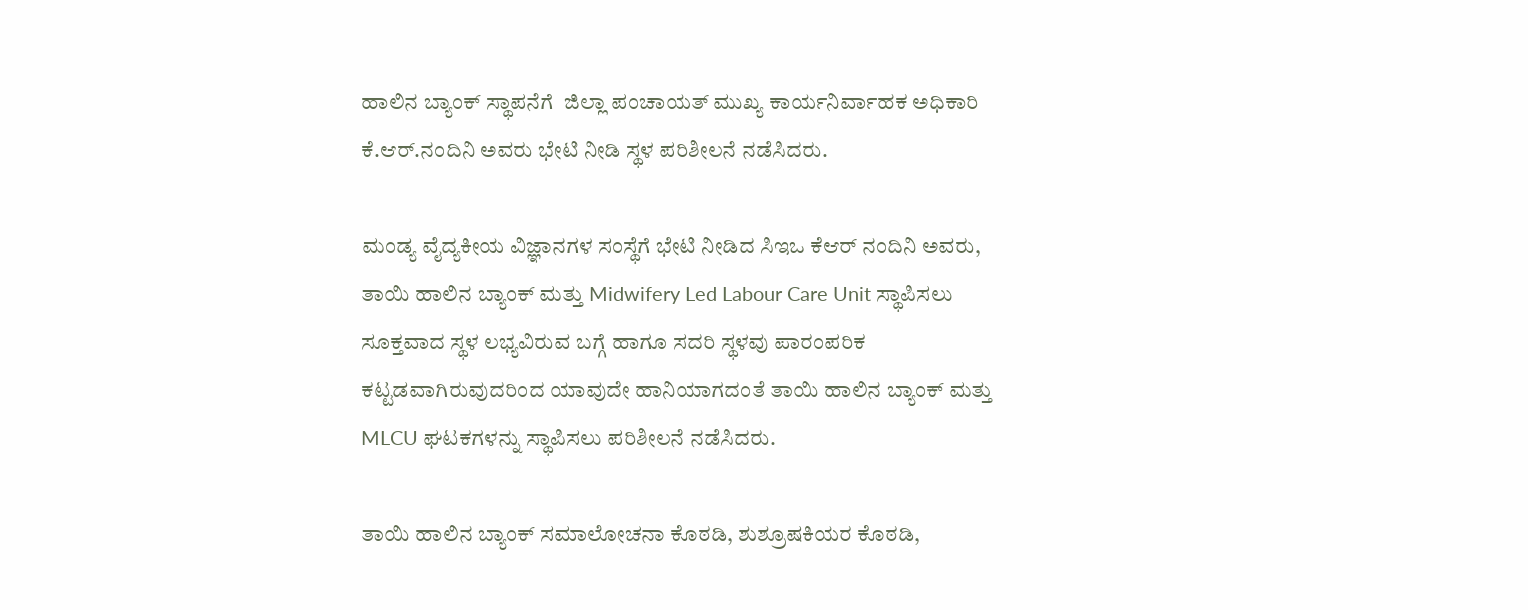ಹಾಲಿನ ಬ್ಯಾಂಕ್ ಸ್ಥಾಪನೆಗೆ  ಜಿಲ್ಲಾ ಪಂಚಾಯತ್ ಮುಖ್ಯ ಕಾರ್ಯನಿರ್ವಾಹಕ ಅಧಿಕಾರಿ ಕೆ.ಆರ್.ನಂದಿನಿ ಅವರು ಭೇಟಿ ನೀಡಿ ಸ್ಥಳ ಪರಿಶೀಲನೆ ನಡೆಸಿದರು.

ಮಂಡ್ಯ ವೈದ್ಯಕೀಯ ವಿಜ್ಞಾನಗಳ ಸಂಸ್ಥೆಗೆ ಭೇಟಿ ನೀಡಿದ ಸಿಇಒ ಕೆಆರ್ ನಂದಿನಿ ಅವರು, ತಾಯಿ ಹಾಲಿನ ಬ್ಯಾಂಕ್ ಮತ್ತು Midwifery Led Labour Care Unit ಸ್ಥಾಪಿಸಲು ಸೂಕ್ತವಾದ ಸ್ಥಳ ಲಭ್ಯವಿರುವ ಬಗ್ಗೆ ಹಾಗೂ ಸದರಿ ಸ್ಥಳವು ಪಾರಂಪರಿಕ ಕಟ್ಟಡವಾಗಿರುವುದರಿಂದ ಯಾವುದೇ ಹಾನಿಯಾಗದಂತೆ ತಾಯಿ ಹಾಲಿನ ಬ್ಯಾಂಕ್ ಮತ್ತು MLCU ಘಟಕಗಳನ್ನು ಸ್ಥಾಪಿಸಲು ಪರಿಶೀಲನೆ ನಡೆಸಿದರು.

ತಾಯಿ ಹಾಲಿನ ಬ್ಯಾಂಕ್ ಸಮಾಲೋಚನಾ ಕೊಠಡಿ, ಶುಶ್ರೂಷಕಿಯರ ಕೊಠಡಿ,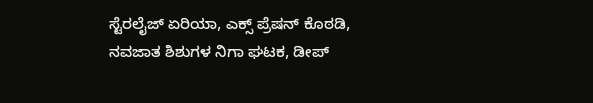ಸ್ಟೆರಲೈಜ್ ಏರಿಯಾ, ಎಕ್ಸ್ ಪ್ರೆಷನ್ ಕೊಠಡಿ, ನವಜಾತ ಶಿಶುಗಳ ನಿಗಾ ಘಟಕ, ಡೀಪ್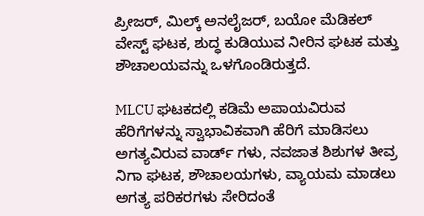ಪ್ರೀಜರ್, ಮಿಲ್ಕ್ ಅನಲೈಜರ್, ಬಯೋ ಮೆಡಿಕಲ್ ವೇಸ್ಟ್ ಘಟಕ, ಶುದ್ಧ ಕುಡಿಯುವ ನೀರಿನ ಘಟಕ ಮತ್ತು ಶೌಚಾಲಯವನ್ನು ಒಳಗೊಂಡಿರುತ್ತದೆ.

MLCU ಘಟಕದಲ್ಲಿ ಕಡಿಮೆ ಅಪಾಯವಿರುವ ಹೆರಿಗೆಗಳನ್ನು ಸ್ವಾಭಾವಿಕವಾಗಿ ಹೆರಿಗೆ ಮಾಡಿಸಲು ಅಗತ್ಯವಿರುವ ವಾರ್ಡ್ ಗಳು, ನವಜಾತ ಶಿಶುಗಳ ತೀವ್ರ ನಿಗಾ ಘಟಕ, ಶೌಚಾಲಯಗಳು, ವ್ಯಾಯಮ ಮಾಡಲು ಅಗತ್ಯ ಪರಿಕರಗಳು ಸೇರಿದಂತೆ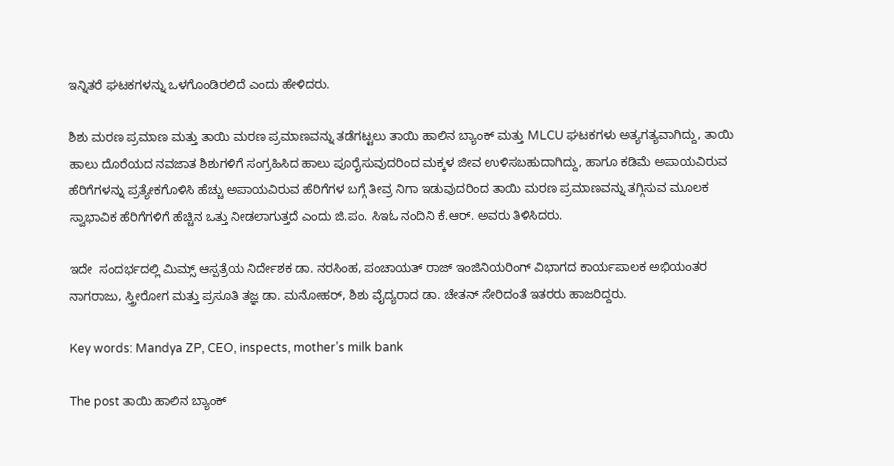ಇನ್ನಿತರೆ ಘಟಕಗಳನ್ನು ಒಳಗೊಂಡಿರಲಿದೆ ಎಂದು ಹೇಳಿದರು.

ಶಿಶು ಮರಣ ಪ್ರಮಾಣ ಮತ್ತು ತಾಯಿ ಮರಣ ಪ್ರಮಾಣವನ್ನು ತಡೆಗಟ್ಟಲು ತಾಯಿ ಹಾಲಿನ ಬ್ಯಾಂಕ್ ಮತ್ತು MLCU ಘಟಕಗಳು ಅತ್ಯಗತ್ಯವಾಗಿದ್ದು, ತಾಯಿ ಹಾಲು ದೊರೆಯದ ನವಜಾತ ಶಿಶುಗಳಿಗೆ ಸಂಗ್ರಹಿಸಿದ ಹಾಲು ಪೂರೈಸುವುದರಿಂದ ಮಕ್ಕಳ ಜೀವ ಉಳಿಸಬಹುದಾಗಿದ್ದು, ಹಾಗೂ ಕಡಿಮೆ ಅಪಾಯವಿರುವ ಹೆರಿಗೆಗಳನ್ನು ಪ್ರತ್ಯೇಕಗೊಳಿಸಿ ಹೆಚ್ಚು ಅಪಾಯವಿರುವ ಹೆರಿಗೆಗಳ ಬಗ್ಗೆ ತೀವ್ರ ನಿಗಾ ಇಡುವುದರಿಂದ ತಾಯಿ ಮರಣ ಪ್ರಮಾಣವನ್ನು ತಗ್ಗಿಸುವ ಮೂಲಕ ಸ್ವಾಭಾವಿಕ ಹೆರಿಗೆಗಳಿಗೆ ಹೆಚ್ಚಿನ ಒತ್ತು ನೀಡಲಾಗುತ್ತದೆ ಎಂದು ಜಿ.ಪಂ. ಸಿಇಓ ನಂದಿನಿ ಕೆ.ಆರ್. ಅವರು ತಿಳಿಸಿದರು.

ಇದೇ  ಸಂದರ್ಭದಲ್ಲಿ ಮಿಮ್ಸ್ ಆಸ್ಪತ್ರೆಯ ನಿರ್ದೇಶಕ ಡಾ. ನರಸಿಂಹ, ಪಂಚಾಯತ್ ರಾಜ್ ಇಂಜಿನಿಯರಿಂಗ್ ವಿಭಾಗದ ಕಾರ್ಯಪಾಲಕ ಅಭಿಯಂತರ ನಾಗರಾಜು, ಸ್ತ್ರೀರೋಗ ಮತ್ತು ಪ್ರಸೂತಿ ತಜ್ಞ ಡಾ. ಮನೋಹರ್, ಶಿಶು ವೈದ್ಯರಾದ ಡಾ. ಚೇತನ್ ಸೇರಿದಂತೆ ಇತರರು ಹಾಜರಿದ್ದರು.

Key words: Mandya ZP, CEO, inspects, mother’s milk bank

The post ತಾಯಿ ಹಾಲಿನ ಬ್ಯಾಂಕ್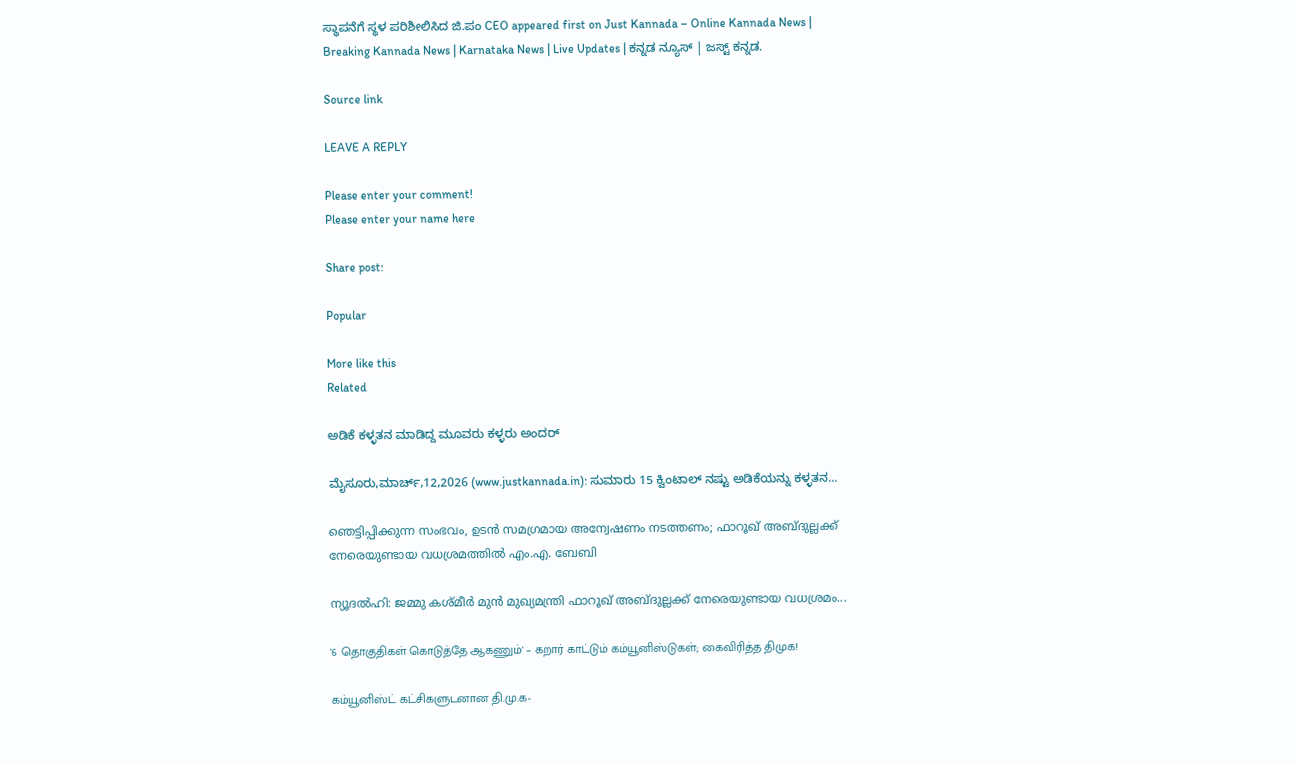ಸ್ಥಾಪನೆಗೆ ಸ್ಥಳ ಪರಿಶೀಲಿಸಿದ ಜಿ.ಪಂ CEO appeared first on Just Kannada – Online Kannada News | Breaking Kannada News | Karnataka News | Live Updates | ಕನ್ನಡ ನ್ಯೂಸ್ | ಜಸ್ಟ್ ಕನ್ನಡ.

Source link

LEAVE A REPLY

Please enter your comment!
Please enter your name here

Share post:

Popular

More like this
Related

ಅಡಿಕೆ ಕಳ್ಳತನ ಮಾಡಿದ್ದ ಮೂವರು ಕಳ್ಳರು ಅಂದರ್

ಮೈಸೂರು,ಮಾರ್ಚ್,12,2026 (www.justkannada.in): ಸುಮಾರು 15 ಕ್ವಿಂಟಾಲ್ ನಷ್ಟು ಅಡಿಕೆಯನ್ನು ಕಳ್ಳತನ...

ഞെട്ടിപ്പിക്കുന്ന സംഭവം, ഉടന്‍ സമഗ്രമായ അന്വേഷണം നടത്തണം; ഫാറൂഖ് അബ്ദുല്ലക്ക് നേരെയുണ്ടായ വധശ്രമത്തില്‍ എം.എ. ബേബി

ന്യൂദല്‍ഹി: ജമ്മു കശ്മീര്‍ മുന്‍ മുഖ്യമന്ത്രി ഫാറൂഖ് അബ്ദുല്ലക്ക് നേരെയുണ്ടായ വധശ്രമം...

'6 தொகுதிகள் கொடுத்தே ஆகணும்' – கறார் காட்டும் கம்யூனிஸ்டுகள்; கைவிரித்த திமுக!

கம்யூனிஸ்ட் கட்சிகளுடனான தி.மு.க-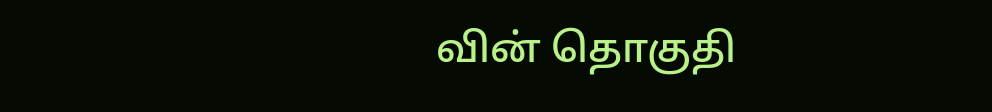வின் தொகுதி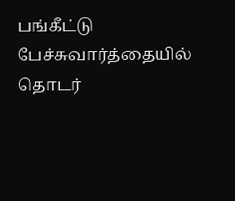பங்கீட்டு பேச்சுவார்த்தையில் தொடர்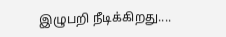இழுபறி நீடிக்கிறது....